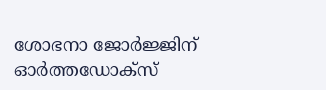ശോഭനാ ജോര്‍ജ്ജിന് ഓര്‍ത്തഡോക്‌സ്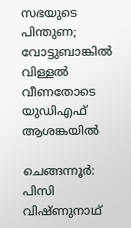സഭയുടെ പിന്തുണ; വോട്ടുബാങ്കില്‍ വിള്ളല്‍ വീണതോടെ യുഡിഎഫ് ആശങ്കയില്‍

ചെങ്ങന്നൂര്‍: പിസി വിഷ്ണുനാഥ്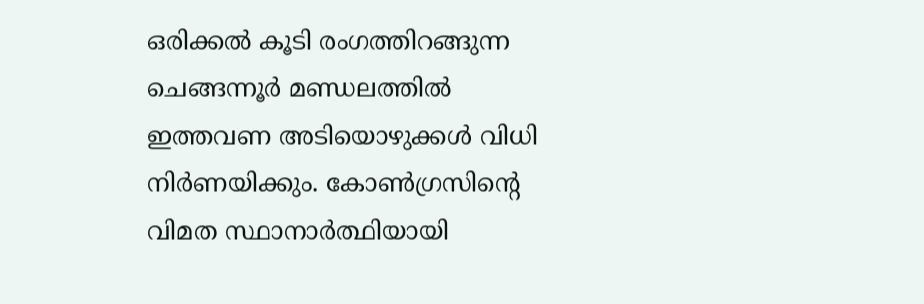ഒരിക്കല്‍ കൂടി രംഗത്തിറങ്ങുന്ന ചെങ്ങന്നൂര്‍ മണ്ഡലത്തില്‍ ഇത്തവണ അടിയൊഴുക്കള്‍ വിധി നിര്‍ണയിക്കും. കോണ്‍ഗ്രസിന്റെ വിമത സ്ഥാനാര്‍ത്ഥിയായി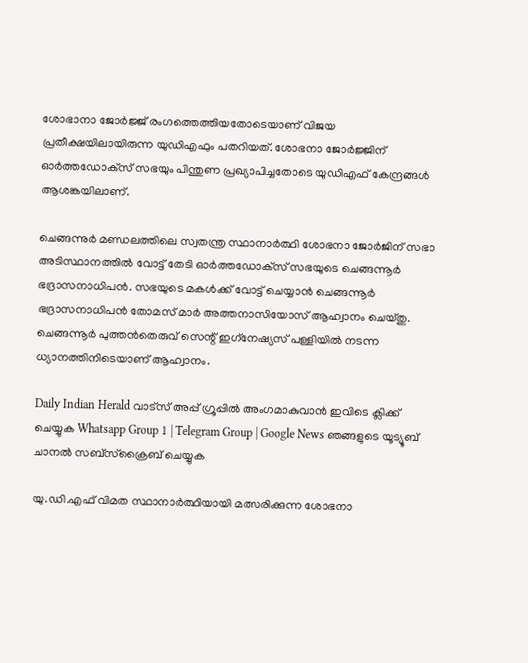ശോഭാനാ ജോര്‍ജ്ജ് രംഗത്തെത്തിയതോടെയാണ് വിജയ പ്രതീക്ഷയിലായിരുന്ന യുഡിഎഫും പതറിയത്. ശോഭനാ ജോര്‍ജ്ജിന് ഓര്‍ത്തഡോക്‌സ് സഭയും പിന്തുണ പ്രഖ്യാപിച്ചതോടെ യുഡിഎഫ് കേന്ദ്രങ്ങള്‍ ആശങ്കയിലാണ്.

ചെങ്ങന്നുര്‍ മണ്ഡലത്തിലെ സ്വതന്ത്ര സ്ഥാനാര്‍ത്ഥി ശോഭനാ ജോര്‍ജിന് സഭാ അടിസ്ഥാനത്തില്‍ വോട്ട് തേടി ഓര്‍ത്തഡോക്‌സ് സഭയുടെ ചെങ്ങന്നൂര്‍ ഭദ്രാസനാധിപന്‍. സഭയുടെ മകള്‍ക്ക് വോട്ട് ചെയ്യാന്‍ ചെങ്ങന്നൂര്‍ ഭദ്രാസനാധിപന്‍ തോമസ് മാര്‍ അത്തനാസിയോസ് ആഹ്വാനം ചെയ്തു. ചെങ്ങന്നൂര്‍ പുത്തന്‍തെരുവ് സെന്റ് ഇഗ്‌നേഷ്യസ് പള്ളിയില്‍ നടന്ന ധ്യാനത്തിനിടെയാണ് ആഹ്വാനം.

Daily Indian Herald വാട്സ് അപ്പ് ഗ്രൂപ്പിൽ അംഗമാകുവാൻ ഇവിടെ ക്ലിക്ക് ചെയ്യുക Whatsapp Group 1 | Telegram Group | Google News ഞങ്ങളുടെ യൂട്യൂബ് ചാനൽ സബ്സ്ക്രൈബ് ചെയ്യുക

യു.ഡി.എഫ് വിമത സ്ഥാനാര്‍ത്ഥിയായി മത്സരിക്കുന്ന ശോഭനാ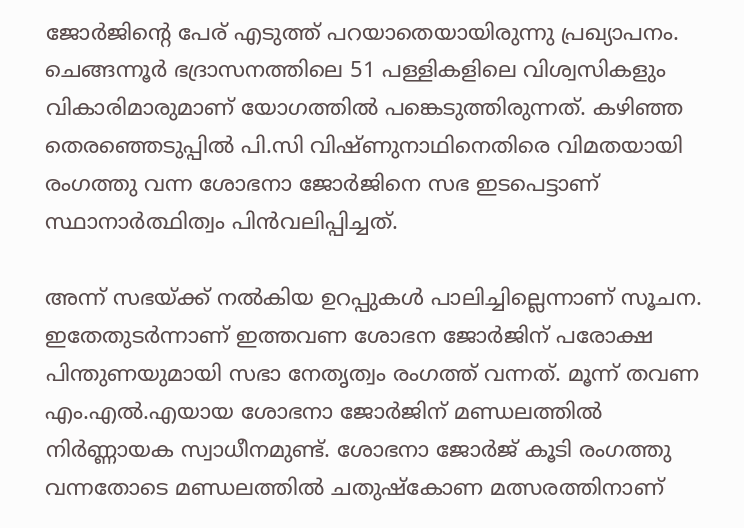ജോര്‍ജിന്റെ പേര് എടുത്ത് പറയാതെയായിരുന്നു പ്രഖ്യാപനം. ചെങ്ങന്നൂര്‍ ഭദ്രാസനത്തിലെ 51 പള്ളികളിലെ വിശ്വസികളും വികാരിമാരുമാണ് യോഗത്തില്‍ പങ്കെടുത്തിരുന്നത്. കഴിഞ്ഞ തെരഞ്ഞെടുപ്പില്‍ പി.സി വിഷ്ണുനാഥിനെതിരെ വിമതയായി രംഗത്തു വന്ന ശോഭനാ ജോര്‍ജിനെ സഭ ഇടപെട്ടാണ് സ്ഥാനാര്‍ത്ഥിത്വം പിന്‍വലിപ്പിച്ചത്.

അന്ന് സഭയ്ക്ക് നല്‍കിയ ഉറപ്പുകള്‍ പാലിച്ചില്ലെന്നാണ് സൂചന. ഇതേതുടര്‍ന്നാണ് ഇത്തവണ ശോഭന ജോര്‍ജിന് പരോക്ഷ പിന്തുണയുമായി സഭാ നേതൃത്വം രംഗത്ത് വന്നത്. മൂന്ന് തവണ എം.എല്‍.എയായ ശോഭനാ ജോര്‍ജിന് മണ്ഡലത്തില്‍ നിര്‍ണ്ണായക സ്വാധീനമുണ്ട്. ശോഭനാ ജോര്‍ജ് കൂടി രംഗത്തു വന്നതോടെ മണ്ഡലത്തില്‍ ചതുഷ്‌കോണ മത്സരത്തിനാണ്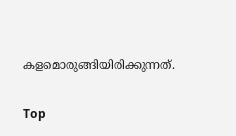കളമൊരുങ്ങിയിരിക്കുന്നത്.

Top